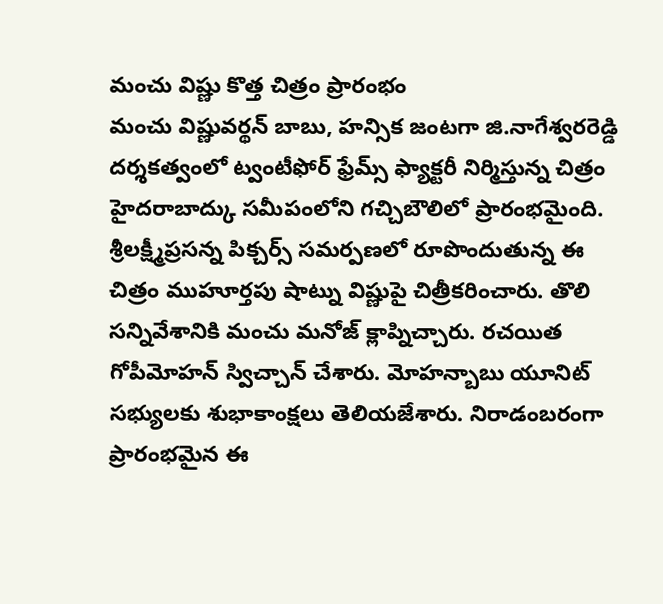మంచు విష్ణు కొత్త చిత్రం ప్రారంభం
మంచు విష్ణువర్థన్ బాబు, హన్సిక జంటగా జి.నాగేశ్వరరెడ్డి దర్శకత్వంలో ట్వంటీఫోర్ ఫ్రేమ్స్ ఫ్యాక్టరీ నిర్మిస్తున్న చిత్రం హైదరాబాద్కు సమీపంలోని గచ్చిబౌలిలో ప్రారంభమైంది. శ్రీలక్ష్మీప్రసన్న పిక్చర్స్ సమర్పణలో రూపొందుతున్న ఈ చిత్రం ముహూర్తపు షాట్ను విష్ణుపై చిత్రీకరించారు. తొలి సన్నివేశానికి మంచు మనోజ్ క్లాప్నిచ్చారు. రచయిత గోపీమోహన్ స్విచ్చాన్ చేశారు. మోహన్బాబు యూనిట్ సభ్యులకు శుభాకాంక్షలు తెలియజేశారు. నిరాడంబరంగా ప్రారంభమైన ఈ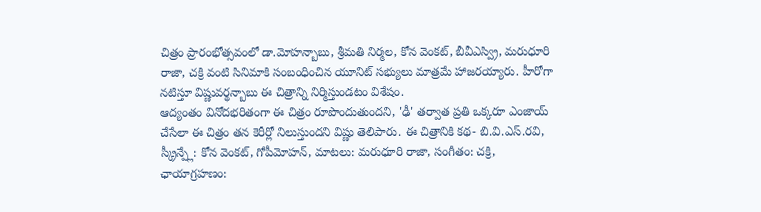చిత్రం ప్రారంభోత్సవంలో డా.మోహన్బాబు, శ్రీమతి నిర్మల, కోన వెంకట్, బీవీఎస్వ్రి, మరుధూరి రాజా, చక్రి వంటి సినిమాకి సంబంధించిన యూనిట్ సభ్యులు మాత్రమే హాజరయ్యారు. హీరోగా నటిస్తూ విష్ణువర్థన్బాబు ఈ చిత్రాన్ని నిర్మిస్తుండటం విశేషం.
ఆద్యంతం వినోదభరితంగా ఈ చిత్రం రూపొందుతుందని, 'ఢీ' తర్వాత ప్రతి ఒక్కరూ ఎంజాయ్ చేసేలా ఈ చిత్రం తన కెరీర్లో నిలుస్తుందని విష్ణు తెలిపారు. ఈ చిత్రానికి కథ- బి.వి.ఎస్.రవి, స్క్రీన్ప్లే: కోన వెంకట్, గోపీమోహన్, మాటలు: మరుధూరి రాజా, సంగీతం: చక్రి, ఛాయాగ్రహణం: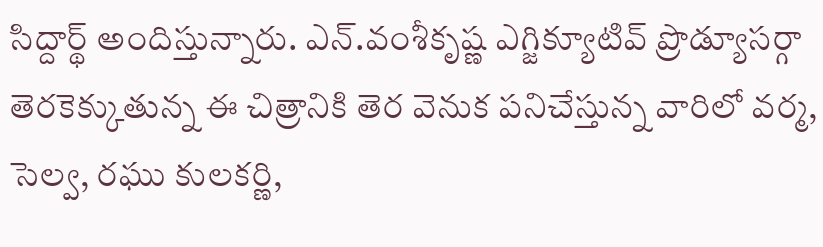సిద్దార్థ్ అందిస్తున్నారు. ఎన్.వంశీకృష్ణ ఎగ్జిక్యూటివ్ ప్రొడ్యూసర్గా తెరకెక్కుతున్న ఈ చిత్రానికి తెర వెనుక పనిచేస్తున్న వారిలో వర్మ, సెల్వ, రఘు కులకర్ణి,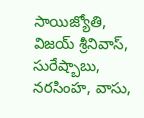సాయిజ్యోతి, విజయ్ శ్రీనివాస్, సురేష్బాబు, నరసింహ, వాసు,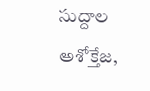సుద్దాల అశోక్తేజ,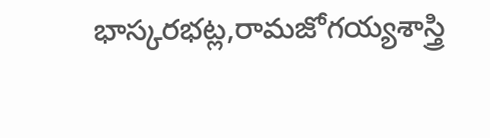భాస్కరభట్ల,రామజోగయ్యశాస్త్రి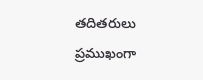తదితరులు ప్రముఖంగా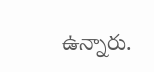ఉన్నారు.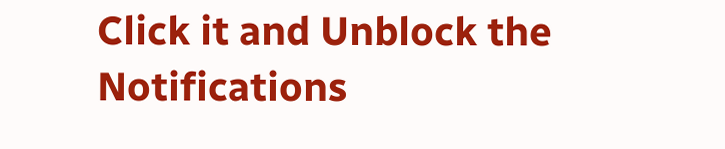Click it and Unblock the Notifications